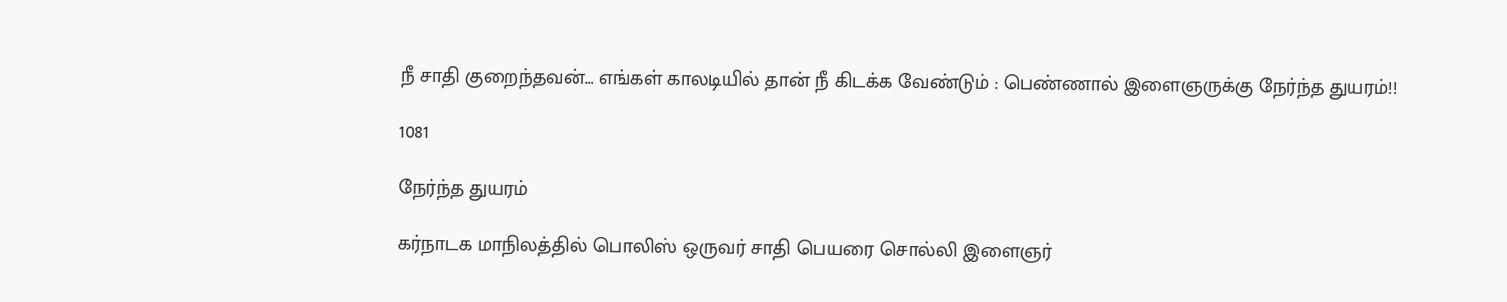நீ சாதி குறைந்தவன்… எங்கள் காலடியில் தான் நீ கிடக்க வேண்டும் : பெண்ணால் இளைஞருக்கு நேர்ந்த துயரம்!!

1081

நேர்ந்த துயரம்

கர்நாடக மாநிலத்தில் பொலிஸ் ஒருவர் சாதி பெயரை சொல்லி இளைஞர்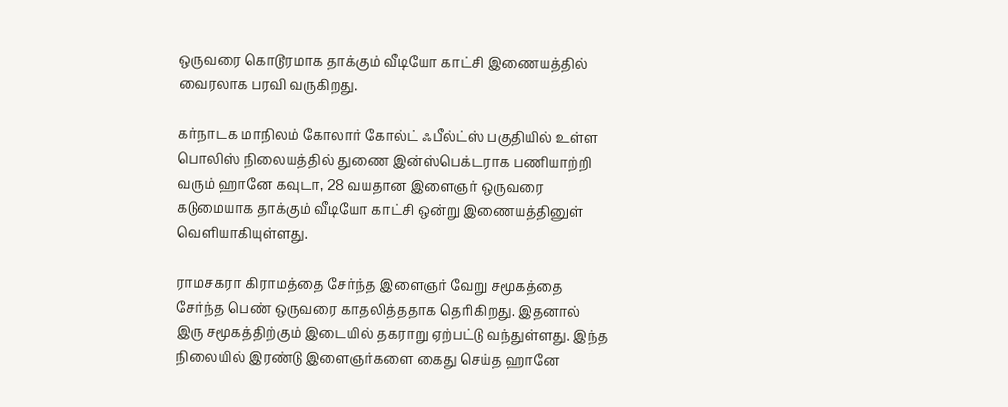ஒருவரை கொடூரமாக தாக்கும் வீடியோ காட்சி இணையத்தில் வைரலாக பரவி வருகிறது.

கர்நாடக மாநிலம் கோலார் கோல்ட் ஃபீல்ட்ஸ் பகுதியில் உள்ள பொலிஸ் நிலையத்தில் துணை இன்ஸ்பெக்டராக பணியாற்றி வரும் ஹானே கவுடா, 28 வயதான இளைஞர் ஒருவரை கடுமையாக தாக்கும் வீடியோ காட்சி ஒன்று இணையத்தினுள் வெளியாகியுள்ளது.

ராமசகரா கிராமத்தை சேர்ந்த இளைஞர் வேறு சமூகத்தை சேர்ந்த பெண் ஒருவரை காதலித்ததாக தெரிகிறது. இதனால் இரு சமூகத்திற்கும் இடையில் தகராறு ஏற்பட்டு வந்துள்ளது. இந்த நிலையில் இரண்டு இளைஞர்களை கைது செய்த ஹானே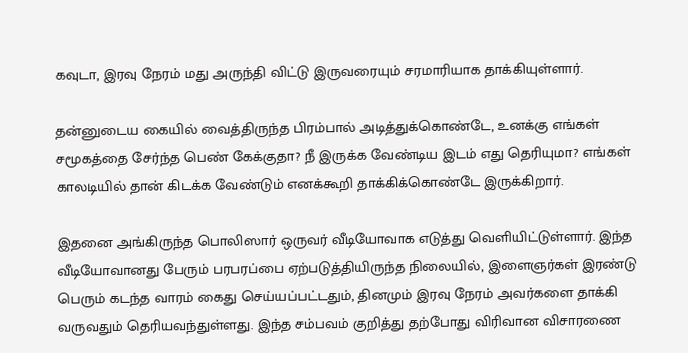கவுடா, இரவு நேரம் மது அருந்தி விட்டு இருவரையும் சரமாரியாக தாக்கியுள்ளார்.

தன்னுடைய கையில் வைத்திருந்த பிரம்பால் அடித்துக்கொண்டே, உனக்கு எங்கள் சமூகத்தை சேர்ந்த பெண் கேக்குதா? நீ இருக்க வேண்டிய இடம் எது தெரியுமா? எங்கள் காலடியில் தான் கிடக்க வேண்டும் எனக்கூறி தாக்கிக்கொண்டே இருக்கிறார்.

இதனை அங்கிருந்த பொலிஸார் ஒருவர் வீடியோவாக எடுத்து வெளியிட்டுள்ளார். இந்த வீடியோவானது பேரும் பரபரப்பை ஏற்படுத்தியிருந்த நிலையில், இளைஞர்கள் இரண்டு பெரும் கடந்த வாரம் கைது செய்யப்பட்டதும், தினமும் இரவு நேரம் அவர்களை தாக்கி வருவதும் தெரியவந்துள்ளது. இந்த சம்பவம் குறித்து தற்போது விரிவான விசாரணை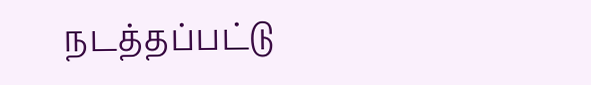நடத்தப்பட்டு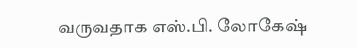வருவதாக எஸ்.பி. லோகேஷ்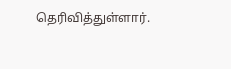தெரிவித்துள்ளார்.